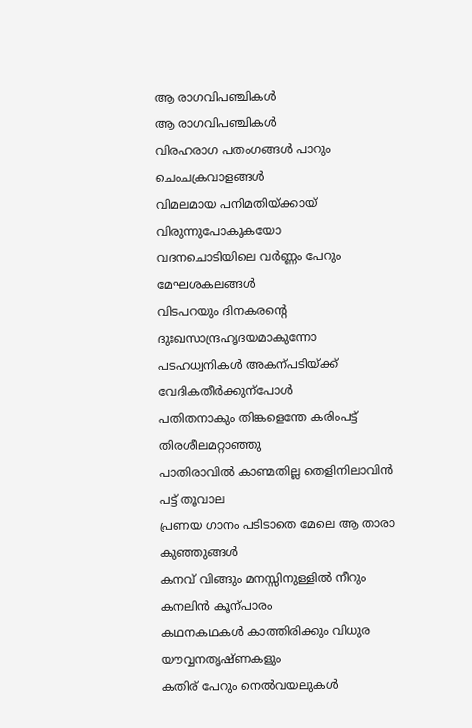ആ രാഗവിപഞ്ചികൾ
ആ രാഗവിപഞ്ചികൾ
വിരഹരാഗ പതംഗങ്ങൾ പാറും ചെംചക്രവാളങ്ങൾ
വിമലമായ പനിമതിയ്ക്കായ് വിരുന്നുപോകുകയോ
വദനചൊടിയിലെ വർണ്ണം പേറും മേഘശകലങ്ങൾ
വിടപറയും ദിനകരന്റെ ദുഃഖസാന്ദ്രഹൃദയമാകുന്നോ
പടഹധ്വനികൾ അകന്പടിയ്ക്ക് വേദികതീർക്കുന്പോൾ
പതിതനാകും തിങ്കളെന്തേ കരിംപട്ട് തിരശീലമറ്റാഞ്ഞു
പാതിരാവിൽ കാണ്മതില്ല തെളിനിലാവിൻ പട്ട് തൂവാല
പ്രണയ ഗാനം പടിടാതെ മേലെ ആ താരാ കുഞ്ഞുങ്ങൾ
കനവ് വിങ്ങും മനസ്സിനുള്ളിൽ നീറും കനലിൻ കൂന്പാരം
കഥനകഥകൾ കാത്തിരിക്കും വിധുര യൗവ്വനതൃഷ്ണകളും
കതിര് പേറും നെൽവയലുകൾ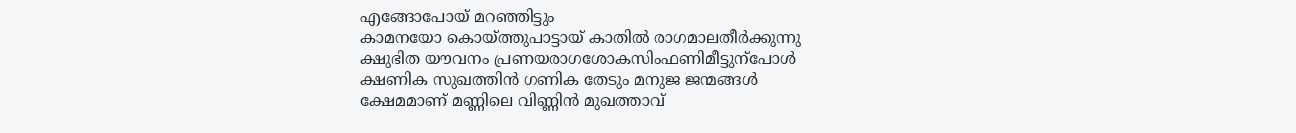എങ്ങോപോയ് മറഞ്ഞിട്ടും
കാമനയോ കൊയ്ത്തുപാട്ടായ് കാതിൽ രാഗമാലതീർക്കുന്നു
ക്ഷുഭിത യൗവനം പ്രണയരാഗശോകസിംഫണിമീട്ടുന്പോൾ
ക്ഷണിക സുഖത്തിൻ ഗണിക തേടും മനുജ ജന്മങ്ങൾ
ക്ഷേമമാണ് മണ്ണിലെ വിണ്ണിൻ മുഖത്താവ്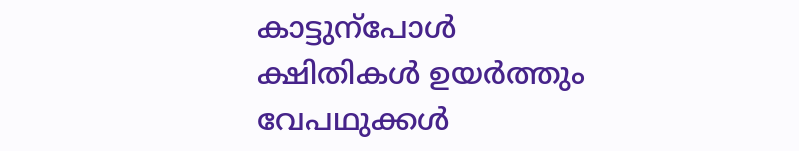കാട്ടുന്പോൾ
ക്ഷിതികൾ ഉയർത്തും വേപഥുക്കൾ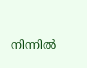നിന്നിൽ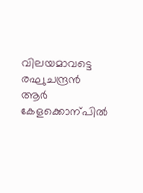വിലയമാവട്ടെ
രഘുചന്ദ്രൻ ആർ കേളക്കൊന്പിൽ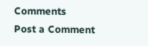Comments
Post a Comment